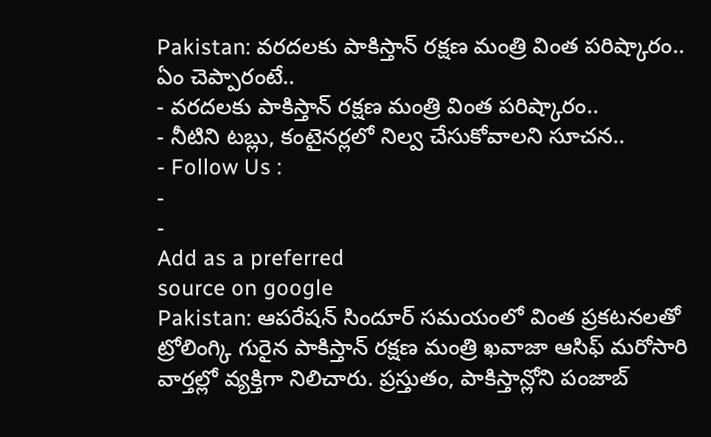Pakistan: వరదలకు పాకిస్తాన్ రక్షణ మంత్రి వింత పరిష్కారం.. ఏం చెప్పారంటే..
- వరదలకు పాకిస్తాన్ రక్షణ మంత్రి వింత పరిష్కారం..
- నీటిని టబ్లు, కంటైనర్లలో నిల్వ చేసుకోవాలని సూచన..
- Follow Us :
-
-
Add as a preferred
source on google
Pakistan: ఆపరేషన్ సిందూర్ సమయంలో వింత ప్రకటనలతో ట్రోలింగ్కి గురైన పాకిస్తాన్ రక్షణ మంత్రి ఖవాజా ఆసిఫ్ మరోసారి వార్తల్లో వ్యక్తిగా నిలిచారు. ప్రస్తుతం, పాకిస్తాన్లోని పంజాబ్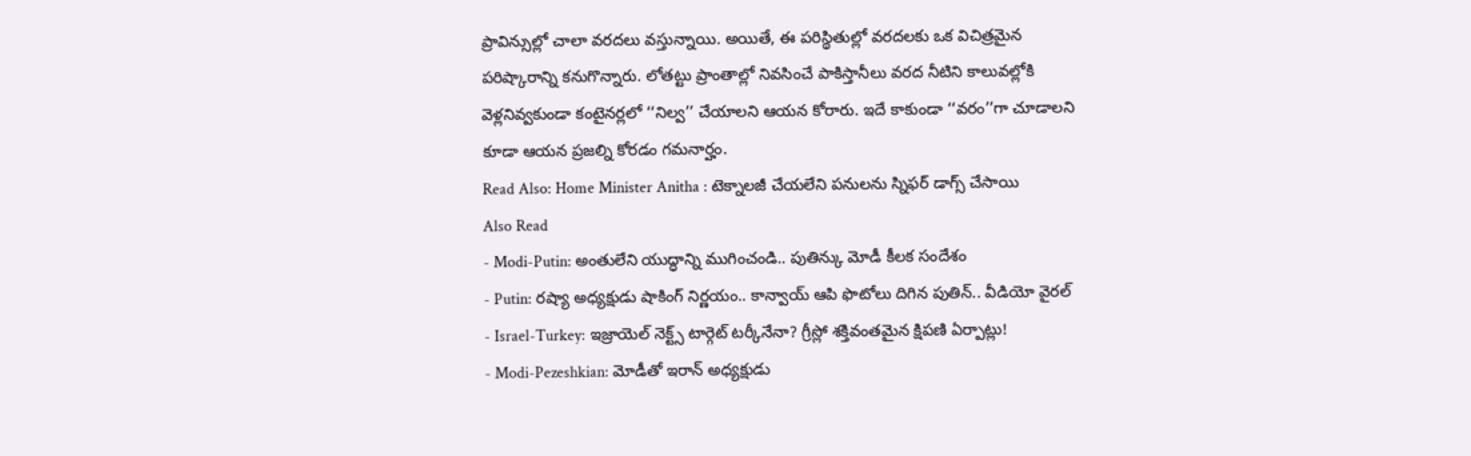ప్రావిన్సుల్లో చాలా వరదలు వస్తున్నాయి. అయితే, ఈ పరిస్థితుల్లో వరదలకు ఒక విచిత్రమైన పరిష్కారాన్ని కనుగొన్నారు. లోతట్టు ప్రాంతాల్లో నివసించే పాకిస్తానీలు వరద నీటిని కాలువల్లోకి వెళ్లనివ్వకుండా కంటైనర్లలో ‘‘నిల్వ’’ చేయాలని ఆయన కోరారు. ఇదే కాకుండా ‘‘వరం’’గా చూడాలని కూడా ఆయన ప్రజల్ని కోరడం గమనార్హం.
Read Also: Home Minister Anitha : టెక్నాలజీ చేయలేని పనులను స్నిఫర్ డాగ్స్ చేసాయి
Also Read
- Modi-Putin: అంతులేని యుద్ధాన్ని ముగించండి.. పుతిన్కు మోడీ కీలక సందేశం
- Putin: రష్యా అధ్యక్షుడు షాకింగ్ నిర్ణయం.. కాన్వాయ్ ఆపి ఫొటోలు దిగిన పుతిన్.. వీడియో వైరల్
- Israel-Turkey: ఇజ్రాయెల్ నెక్ట్స్ టార్గెట్ టర్కీనేనా? గ్రీస్లో శక్తివంతమైన క్షిపణి ఏర్పాట్లు!
- Modi-Pezeshkian: మోడీతో ఇరాన్ అధ్యక్షుడు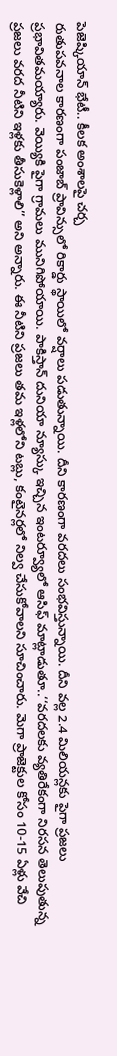పెజెష్కియాన్ భేటీ.. కీలక అంశాలపై చర్చ
రుతుపవనాల కారణంగా పంజాబ్ ప్రావిన్సులో రికార్డు స్థాయిలో వర్షాలు పడుతున్నాయి. దీని కారణంగా వరదలు సంభవిస్తున్నాయి. దీని వల్ల 2.4 మిలియన్లకు పైగా ప్రజలు ప్రభావితమయ్యారు. వెయ్యికి పైగా గ్రామలు మునిగిపోయాయి. పాకిస్తాన్ దునియా న్యూస్కు ఇచ్చిన ఇంటర్వ్యూలో ఆసిఫ్ మాట్లాడుతూ..‘‘వరదలకు వ్యతిరేకంగా నిరసన తెలుపుతున్న ప్రజలు వరద నీటిని ఇళ్లకు తీసుకెళ్లాలి’’ అని అన్నారు. ఈ నీటిని ప్రజలు తమ ఇళ్లలోని టబ్లు, కంటైనర్లలో నిల్వ చేసుకోవాలని సూచించారు. మెగా ప్రాజెక్టుల కోసం 10-15 ఏళ్లు వేచి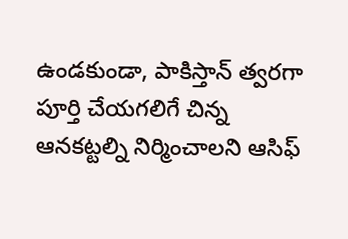ఉండకుండా, పాకిస్తాన్ త్వరగా పూర్తి చేయగలిగే చిన్న ఆనకట్టల్ని నిర్మించాలని ఆసిఫ్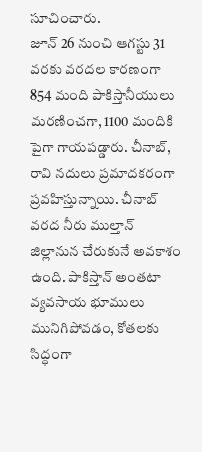సూచించారు.
జూన్ 26 నుంచి ఆగస్టు 31 వరకు వరదల కారణంగా 854 మంది పాకిస్తానీయులు మరణించగా, 1100 మందికి పైగా గాయపడ్డారు. చీనాబ్, రావి నదులు ప్రమాదకరంగా ప్రవహిస్తున్నాయి. చీనాబ్ వరద నీరు ముల్తాన్ జిల్లానున చేరుకునే అవకాశం ఉంది. పాకిస్తాన్ అంతటా వ్యవసాయ భూములు మునిగిపోవడం, కోతలకు సిద్ధంగా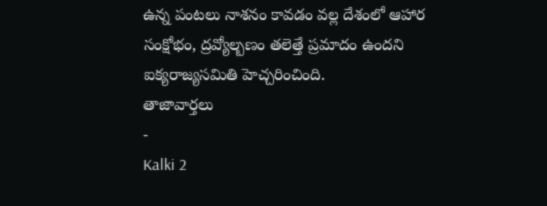ఉన్న పంటలు నాశనం కావడం వల్ల దేశంలో ఆహార సంక్షోభం, ద్రవ్యోల్బణం తలెత్తే ప్రమాదం ఉందని ఐక్యరాజ్యసమితి హెచ్చరించింది.
తాజావార్తలు
-
Kalki 2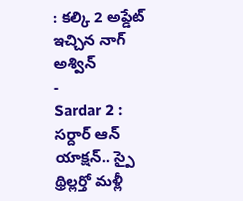: కల్కి 2 అప్డేట్ ఇచ్చిన నాగ్ అశ్విన్
-
Sardar 2 : సర్దార్ ఆన్ యాక్షన్.. స్పై థ్రిల్లర్తో మళ్లీ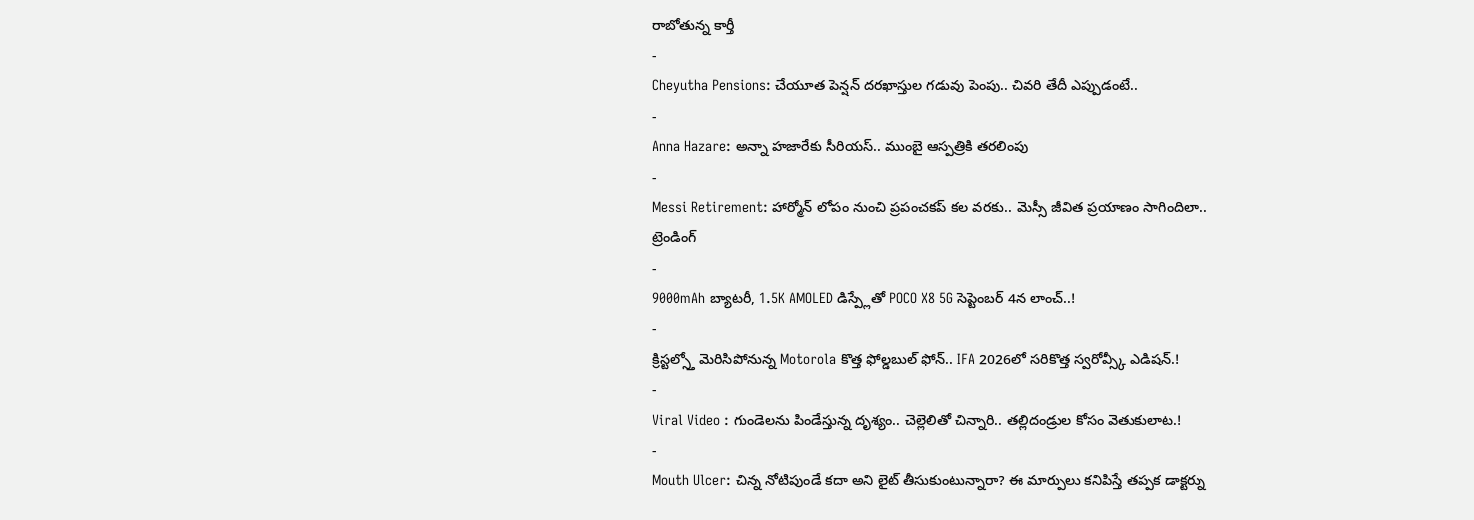రాబోతున్న కార్తీ
-
Cheyutha Pensions: చేయూత పెన్షన్ దరఖాస్తుల గడువు పెంపు.. చివరి తేదీ ఎప్పుడంటే..
-
Anna Hazare: అన్నా హజారేకు సీరియస్.. ముంబై ఆస్పత్రికి తరలింపు
-
Messi Retirement: హార్మోన్ లోపం నుంచి ప్రపంచకప్ కల వరకు.. మెస్సీ జీవిత ప్రయాణం సాగిందిలా..
ట్రెండింగ్
-
9000mAh బ్యాటరీ, 1.5K AMOLED డిస్ప్లేతో POCO X8 5G సెప్టెంబర్ 4న లాంచ్..!
-
క్రిస్టల్స్తో మెరిసిపోనున్న Motorola కొత్త ఫోల్డబుల్ ఫోన్.. IFA 2026లో సరికొత్త స్వరోవ్స్కీ ఎడిషన్.!
-
Viral Video : గుండెలను పిండేస్తున్న దృశ్యం.. చెల్లెలితో చిన్నారి.. తల్లిదండ్రుల కోసం వెతుకులాట.!
-
Mouth Ulcer: చిన్న నోటిపుండే కదా అని లైట్ తీసుకుంటున్నారా? ఈ మార్పులు కనిపిస్తే తప్పక డాక్టర్ను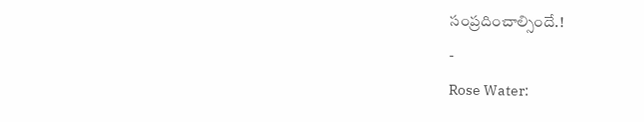సంప్రదించాల్సిందే.!
-
Rose Water: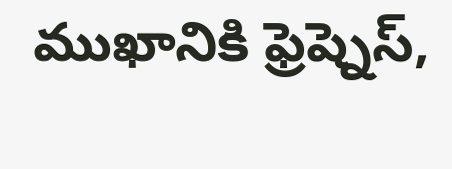ముఖానికి ఫ్రెష్నెస్,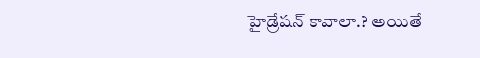హైడ్రేషన్ కావాలా.? అయితే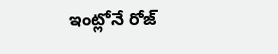ఇంట్లోనే రోజ్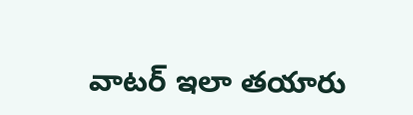వాటర్ ఇలా తయారు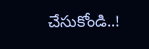చేసుకోండి..!